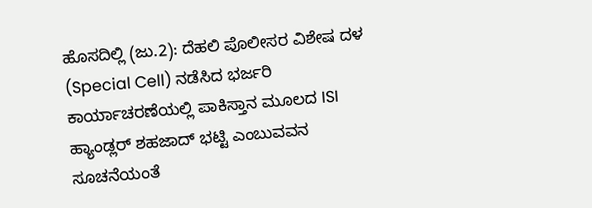ಹೊಸದಿಲ್ಲಿ (ಜು.2): ದೆಹಲಿ ಪೊಲೀಸರ ವಿಶೇಷ ದಳ (Special Cell) ನಡೆಸಿದ ಭರ್ಜರಿ ಕಾರ್ಯಾಚರಣೆಯಲ್ಲಿ ಪಾಕಿಸ್ತಾನ ಮೂಲದ ISI ಹ್ಯಾಂಡ್ಲರ್ ಶಹಜಾದ್ ಭಟ್ಟಿ ಎಂಬುವವನ ಸೂಚನೆಯಂತೆ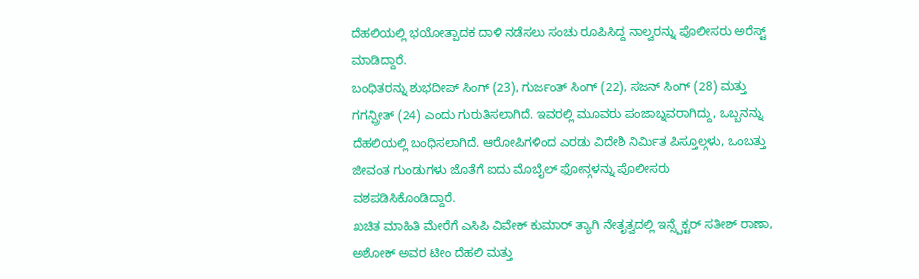ದೆಹಲಿಯಲ್ಲಿ ಭಯೋತ್ಪಾದಕ ದಾಳಿ ನಡೆಸಲು ಸಂಚು ರೂಪಿಸಿದ್ದ ನಾಲ್ವರನ್ನು ಪೊಲೀಸರು ಅರೆಸ್ಟ್ ಮಾಡಿದ್ದಾರೆ.
ಬಂಧಿತರನ್ನು ಶುಭದೀಪ್ ಸಿಂಗ್ (23), ಗುರ್ಜಂತ್ ಸಿಂಗ್ (22), ಸಜನ್ ಸಿಂಗ್ (28) ಮತ್ತು ಗಗನ್ಪ್ರೀತ್ (24) ಎಂದು ಗುರುತಿಸಲಾಗಿದೆ. ಇವರಲ್ಲಿ ಮೂವರು ಪಂಜಾಬ್ನವರಾಗಿದ್ದು, ಒಬ್ಬನನ್ನು ದೆಹಲಿಯಲ್ಲಿ ಬಂಧಿಸಲಾಗಿದೆ. ಆರೋಪಿಗಳಿಂದ ಎರಡು ವಿದೇಶಿ ನಿರ್ಮಿತ ಪಿಸ್ತೂಲ್ಗಳು, ಒಂಬತ್ತು ಜೀವಂತ ಗುಂಡುಗಳು ಜೊತೆಗೆ ಐದು ಮೊಬೈಲ್ ಫೋನ್ಗಳನ್ನು ಪೊಲೀಸರು ವಶಪಡಿಸಿಕೊಂಡಿದ್ದಾರೆ.
ಖಚಿತ ಮಾಹಿತಿ ಮೇರೆಗೆ ಎಸಿಪಿ ವಿವೇಕ್ ಕುಮಾರ್ ತ್ಯಾಗಿ ನೇತೃತ್ವದಲ್ಲಿ ಇನ್ಸ್ಪೆಕ್ಟರ್ ಸತೀಶ್ ರಾಣಾ, ಅಶೋಕ್ ಅವರ ಟೀಂ ದೆಹಲಿ ಮತ್ತು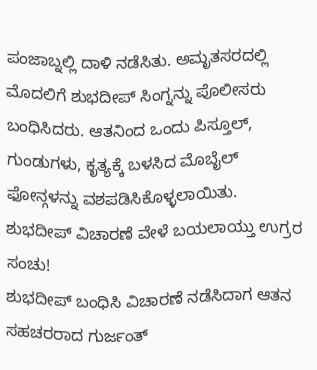ಪಂಜಾಬ್ನಲ್ಲಿ ದಾಳಿ ನಡೆಸಿತು. ಅಮೃತಸರದಲ್ಲಿ ಮೊದಲಿಗೆ ಶುಭದೀಪ್ ಸಿಂಗ್ನನ್ನು ಪೊಲೀಸರು ಬಂಧಿಸಿದರು. ಆತನಿಂದ ಒಂದು ಪಿಸ್ತೂಲ್, ಗುಂಡುಗಳು, ಕೃತ್ಯಕ್ಕೆ ಬಳಸಿದ ಮೊಬೈಲ್ ಫೋನ್ಗಳನ್ನು ವಶಪಡಿಸಿಕೊಳ್ಳಲಾಯಿತು.
ಶುಭದೀಪ್ ವಿಚಾರಣೆ ವೇಳೆ ಬಯಲಾಯ್ತು ಉಗ್ರರ ಸಂಚು!
ಶುಭದೀಪ್ ಬಂಧಿಸಿ ವಿಚಾರಣೆ ನಡೆಸಿದಾಗ ಆತನ ಸಹಚರರಾದ ಗುರ್ಜಂತ್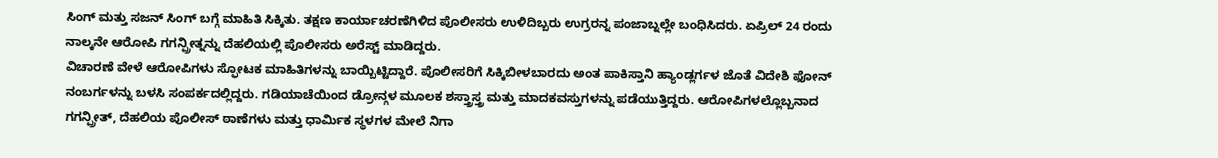ಸಿಂಗ್ ಮತ್ತು ಸಜನ್ ಸಿಂಗ್ ಬಗ್ಗೆ ಮಾಹಿತಿ ಸಿಕ್ಕಿತು. ತಕ್ಷಣ ಕಾರ್ಯಾಚರಣೆಗಿಳಿದ ಪೊಲೀಸರು ಉಳಿದಿಬ್ಬರು ಉಗ್ರರನ್ನ ಪಂಜಾಬ್ನಲ್ಲೇ ಬಂಧಿಸಿದರು. ಏಪ್ರಿಲ್ 24 ರಂದು ನಾಲ್ಕನೇ ಆರೋಪಿ ಗಗನ್ಪ್ರೀತ್ನನ್ನು ದೆಹಲಿಯಲ್ಲಿ ಪೊಲೀಸರು ಅರೆಸ್ಟ್ ಮಾಡಿದ್ದರು.
ವಿಚಾರಣೆ ವೇಳೆ ಆರೋಪಿಗಳು ಸ್ಫೋಟಕ ಮಾಹಿತಿಗಳನ್ನು ಬಾಯ್ಬಿಟ್ಟಿದ್ದಾರೆ. ಪೊಲೀಸರಿಗೆ ಸಿಕ್ಕಿಬೀಳಬಾರದು ಅಂತ ಪಾಕಿಸ್ತಾನಿ ಹ್ಯಾಂಡ್ಲರ್ಗಳ ಜೊತೆ ವಿದೇಶಿ ಫೋನ್ ನಂಬರ್ಗಳನ್ನು ಬಳಸಿ ಸಂಪರ್ಕದಲ್ಲಿದ್ದರು. ಗಡಿಯಾಚೆಯಿಂದ ಡ್ರೋನ್ಗಳ ಮೂಲಕ ಶಸ್ತ್ರಾಸ್ತ್ರ ಮತ್ತು ಮಾದಕವಸ್ತುಗಳನ್ನು ಪಡೆಯುತ್ತಿದ್ದರು. ಆರೋಪಿಗಳಲ್ಲೊಬ್ಬನಾದ ಗಗನ್ಪ್ರೀತ್, ದೆಹಲಿಯ ಪೊಲೀಸ್ ಠಾಣೆಗಳು ಮತ್ತು ಧಾರ್ಮಿಕ ಸ್ಥಳಗಳ ಮೇಲೆ ನಿಗಾ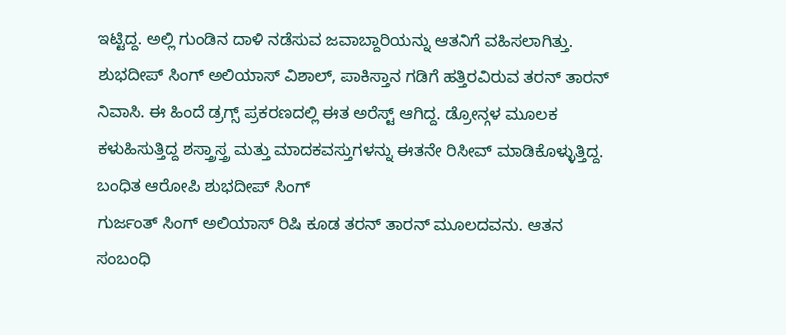ಇಟ್ಟಿದ್ದ. ಅಲ್ಲಿ ಗುಂಡಿನ ದಾಳಿ ನಡೆಸುವ ಜವಾಬ್ದಾರಿಯನ್ನು ಆತನಿಗೆ ವಹಿಸಲಾಗಿತ್ತು.
ಶುಭದೀಪ್ ಸಿಂಗ್ ಅಲಿಯಾಸ್ ವಿಶಾಲ್, ಪಾಕಿಸ್ತಾನ ಗಡಿಗೆ ಹತ್ತಿರವಿರುವ ತರನ್ ತಾರನ್ ನಿವಾಸಿ. ಈ ಹಿಂದೆ ಡ್ರಗ್ಸ್ ಪ್ರಕರಣದಲ್ಲಿ ಈತ ಅರೆಸ್ಟ್ ಆಗಿದ್ದ. ಡ್ರೋನ್ಗಳ ಮೂಲಕ ಕಳುಹಿಸುತ್ತಿದ್ದ ಶಸ್ತ್ರಾಸ್ತ್ರ ಮತ್ತು ಮಾದಕವಸ್ತುಗಳನ್ನು ಈತನೇ ರಿಸೀವ್ ಮಾಡಿಕೊಳ್ಳುತ್ತಿದ್ದ.
ಬಂಧಿತ ಆರೋಪಿ ಶುಭದೀಪ್ ಸಿಂಗ್
ಗುರ್ಜಂತ್ ಸಿಂಗ್ ಅಲಿಯಾಸ್ ರಿಷಿ ಕೂಡ ತರನ್ ತಾರನ್ ಮೂಲದವನು. ಆತನ ಸಂಬಂಧಿ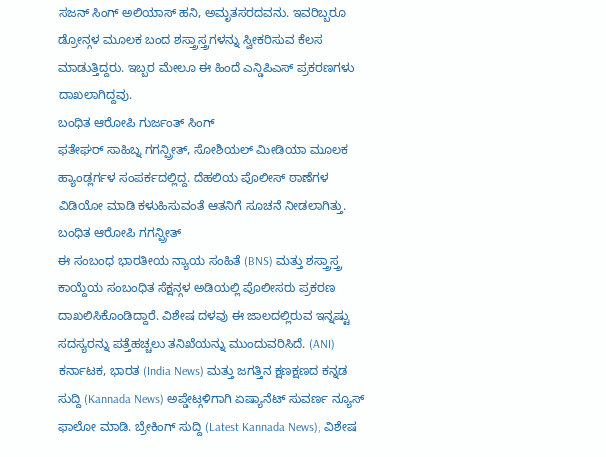ಸಜನ್ ಸಿಂಗ್ ಅಲಿಯಾಸ್ ಹನಿ, ಅಮೃತಸರದವನು. ಇವರಿಬ್ಬರೂ ಡ್ರೋನ್ಗಳ ಮೂಲಕ ಬಂದ ಶಸ್ತ್ರಾಸ್ತ್ರಗಳನ್ನು ಸ್ವೀಕರಿಸುವ ಕೆಲಸ ಮಾಡುತ್ತಿದ್ದರು. ಇಬ್ಬರ ಮೇಲೂ ಈ ಹಿಂದೆ ಎನ್ಡಿಪಿಎಸ್ ಪ್ರಕರಣಗಳು ದಾಖಲಾಗಿದ್ದವು.
ಬಂಧಿತ ಆರೋಪಿ ಗುರ್ಜಂತ್ ಸಿಂಗ್
ಫತೇಘರ್ ಸಾಹಿಬ್ನ ಗಗನ್ಪ್ರೀತ್, ಸೋಶಿಯಲ್ ಮೀಡಿಯಾ ಮೂಲಕ ಹ್ಯಾಂಡ್ಲರ್ಗಳ ಸಂಪರ್ಕದಲ್ಲಿದ್ದ. ದೆಹಲಿಯ ಪೊಲೀಸ್ ಠಾಣೆಗಳ ವಿಡಿಯೋ ಮಾಡಿ ಕಳುಹಿಸುವಂತೆ ಆತನಿಗೆ ಸೂಚನೆ ನೀಡಲಾಗಿತ್ತು.
ಬಂಧಿತ ಆರೋಪಿ ಗಗನ್ಪ್ರೀತ್
ಈ ಸಂಬಂಧ ಭಾರತೀಯ ನ್ಯಾಯ ಸಂಹಿತೆ (BNS) ಮತ್ತು ಶಸ್ತ್ರಾಸ್ತ್ರ ಕಾಯ್ದೆಯ ಸಂಬಂಧಿತ ಸೆಕ್ಷನ್ಗಳ ಅಡಿಯಲ್ಲಿ ಪೊಲೀಸರು ಪ್ರಕರಣ ದಾಖಲಿಸಿಕೊಂಡಿದ್ದಾರೆ. ವಿಶೇಷ ದಳವು ಈ ಜಾಲದಲ್ಲಿರುವ ಇನ್ನಷ್ಟು ಸದಸ್ಯರನ್ನು ಪತ್ತೆಹಚ್ಚಲು ತನಿಖೆಯನ್ನು ಮುಂದುವರಿಸಿದೆ. (ANI)
ಕರ್ನಾಟಕ, ಭಾರತ (India News) ಮತ್ತು ಜಗತ್ತಿನ ಕ್ಷಣಕ್ಷಣದ ಕನ್ನಡ ಸುದ್ದಿ (Kannada News) ಅಪ್ಡೇಟ್ಗಳಿಗಾಗಿ ಏಷ್ಯಾನೆಟ್ ಸುವರ್ಣ ನ್ಯೂಸ್ ಫಾಲೋ ಮಾಡಿ. ಬ್ರೇಕಿಂಗ್ ಸುದ್ದಿ (Latest Kannada News), ವಿಶೇಷ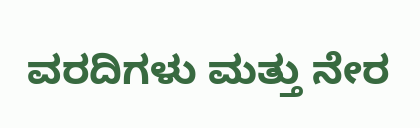ವರದಿಗಳು ಮತ್ತು ನೇರ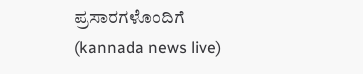ಪ್ರಸಾರಗಳೊಂದಿಗೆ (kannada news live)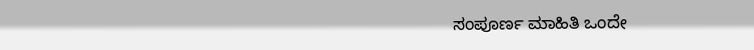ಸಂಪೂರ್ಣ ಮಾಹಿತಿ ಒಂದೇ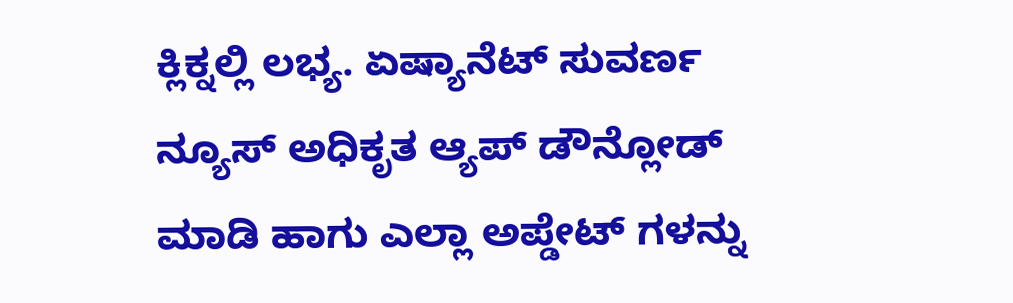ಕ್ಲಿಕ್ನಲ್ಲಿ ಲಭ್ಯ. ಏಷ್ಯಾನೆಟ್ ಸುವರ್ಣ ನ್ಯೂಸ್ ಅಧಿಕೃತ ಆ್ಯಪ್ ಡೌನ್ಲೋಡ್ ಮಾಡಿ ಹಾಗು ಎಲ್ಲಾ ಅಪ್ಡೇಟ್ ಗಳನ್ನು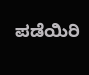ಪಡೆಯಿರಿ